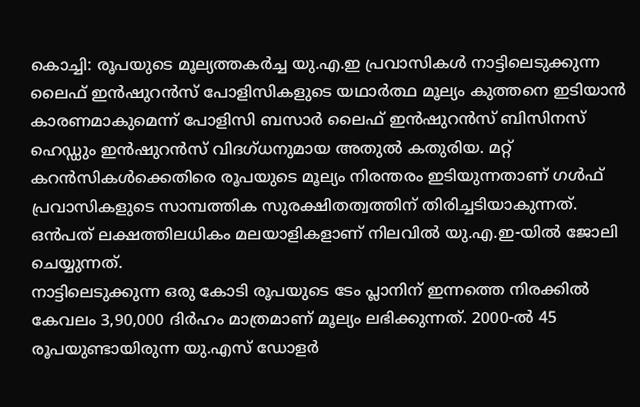കൊച്ചി: രൂപയുടെ മൂല്യത്തകർച്ച യു.എ.ഇ പ്രവാസികൾ നാട്ടിലെടുക്കുന്ന ലൈഫ് ഇൻഷുറൻസ് പോളിസികളുടെ യഥാർത്ഥ മൂല്യം കുത്തനെ ഇടിയാൻ കാരണമാകുമെന്ന് പോളിസി ബസാർ ലൈഫ് ഇൻഷുറൻസ് ബിസിനസ് ഹെഡ്ഡും ഇൻഷുറൻസ് വിദഗ്ധനുമായ അതുൽ കതുരിയ. മറ്റ് കറൻസികൾക്കെതിരെ രൂപയുടെ മൂല്യം നിരന്തരം ഇടിയുന്നതാണ് ഗൾഫ് പ്രവാസികളുടെ സാമ്പത്തിക സുരക്ഷിതത്വത്തിന് തിരിച്ചടിയാകുന്നത്. ഒൻപത് ലക്ഷത്തിലധികം മലയാളികളാണ് നിലവിൽ യു.എ.ഇ-യിൽ ജോലി ചെയ്യുന്നത്.
നാട്ടിലെടുക്കുന്ന ഒരു കോടി രൂപയുടെ ടേം പ്ലാനിന് ഇന്നത്തെ നിരക്കിൽ കേവലം 3,90,000 ദിർഹം മാത്രമാണ് മൂല്യം ലഭിക്കുന്നത്. 2000-ൽ 45 രൂപയുണ്ടായിരുന്ന യു.എസ് ഡോളർ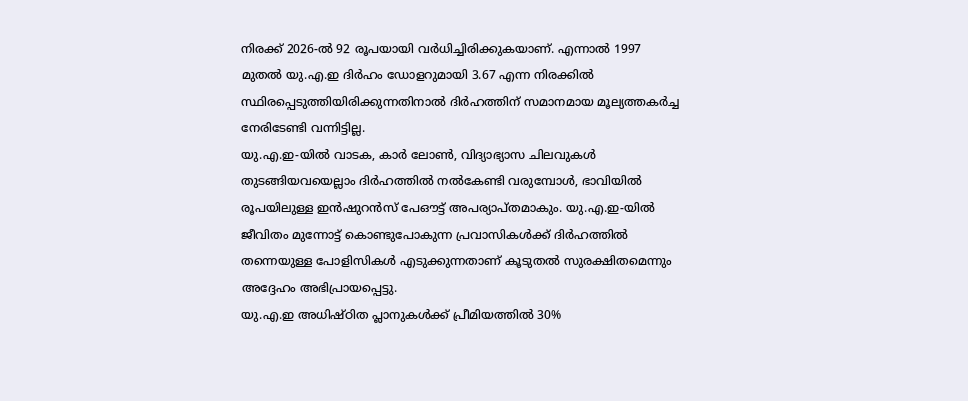നിരക്ക് 2026-ൽ 92 രൂപയായി വർധിച്ചിരിക്കുകയാണ്. എന്നാൽ 1997 മുതൽ യു.എ.ഇ ദിർഹം ഡോളറുമായി 3.67 എന്ന നിരക്കിൽ സ്ഥിരപ്പെടുത്തിയിരിക്കുന്നതിനാൽ ദിർഹത്തിന് സമാനമായ മൂല്യത്തകർച്ച നേരിടേണ്ടി വന്നിട്ടില്ല.
യു.എ.ഇ-യിൽ വാടക, കാർ ലോൺ, വിദ്യാഭ്യാസ ചിലവുകൾ തുടങ്ങിയവയെല്ലാം ദിർഹത്തിൽ നൽകേണ്ടി വരുമ്പോൾ, ഭാവിയിൽ രൂപയിലുള്ള ഇൻഷുറൻസ് പേഔട്ട് അപര്യാപ്തമാകും. യു.എ.ഇ-യിൽ ജീവിതം മുന്നോട്ട് കൊണ്ടുപോകുന്ന പ്രവാസികൾക്ക് ദിർഹത്തിൽ തന്നെയുള്ള പോളിസികൾ എടുക്കുന്നതാണ് കൂടുതൽ സുരക്ഷിതമെന്നും അദ്ദേഹം അഭിപ്രായപ്പെട്ടു.
യു.എ.ഇ അധിഷ്ഠിത പ്ലാനുകൾക്ക് പ്രീമിയത്തിൽ 30%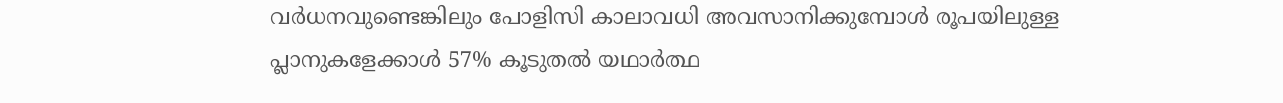വർധനവുണ്ടെങ്കിലും പോളിസി കാലാവധി അവസാനിക്കുമ്പോൾ രൂപയിലുള്ള പ്ലാനുകളേക്കാൾ 57% കൂടുതൽ യഥാർത്ഥ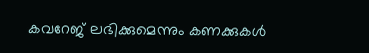കവറേജ് ലഭിക്കുമെന്നും കണക്കുകൾ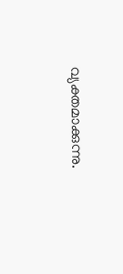വ്യക്തമാക്കുന്നു.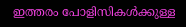ഇത്തരം പോളിസികൾക്കുള്ള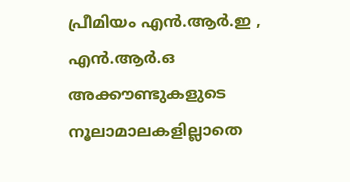പ്രീമിയം എൻ.ആർ.ഇ , എൻ.ആർ.ഒ അക്കൗണ്ടുകളുടെ നൂലാമാലകളില്ലാതെ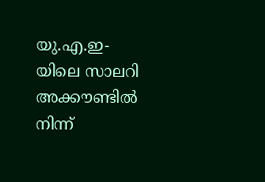യു.എ.ഇ-യിലെ സാലറി അക്കൗണ്ടിൽ നിന്ന്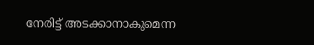നേരിട്ട് അടക്കാനാകുമെന്ന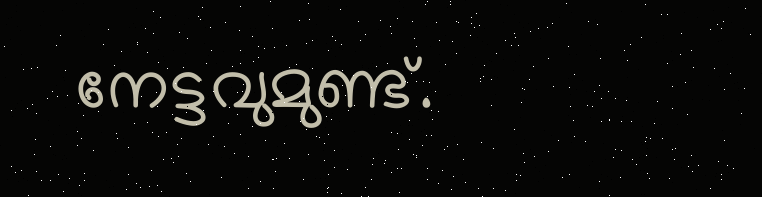നേട്ടവുമുണ്ട്.